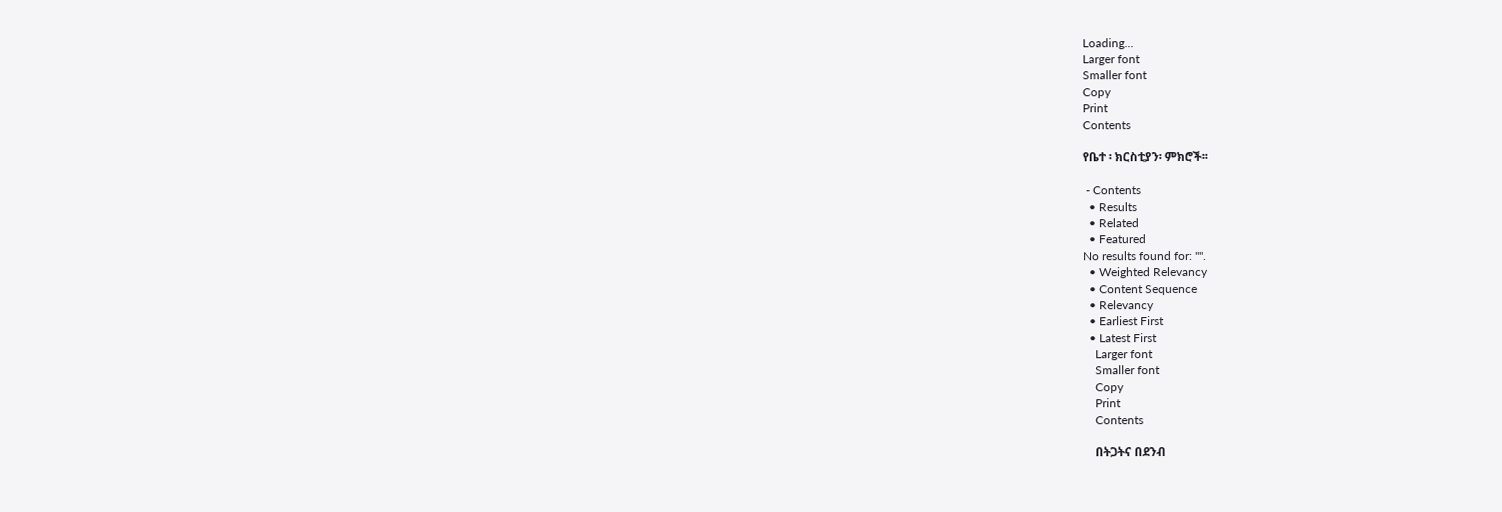Loading...
Larger font
Smaller font
Copy
Print
Contents

የቤተ ፡ ክርስቲያን፡ ምክሮች፡፡

 - Contents
  • Results
  • Related
  • Featured
No results found for: "".
  • Weighted Relevancy
  • Content Sequence
  • Relevancy
  • Earliest First
  • Latest First
    Larger font
    Smaller font
    Copy
    Print
    Contents

    በትጋትና በደንብ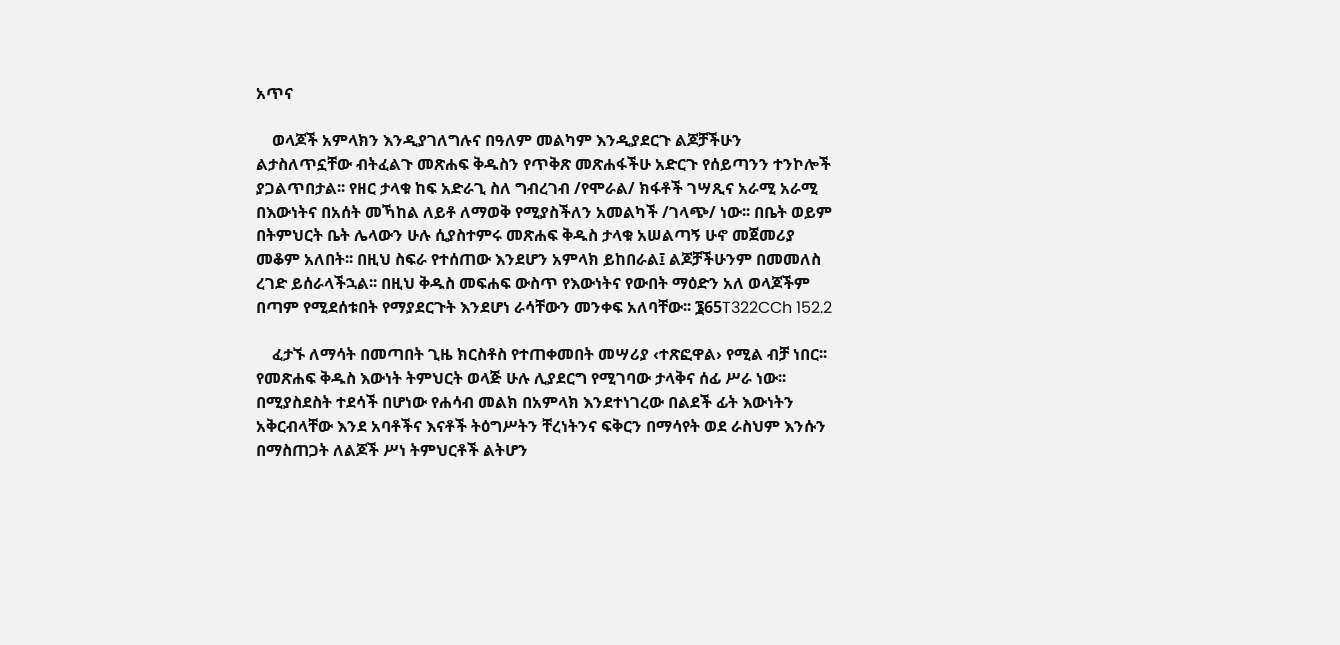አጥና

    ወላጆች አምላክን እንዲያገለግሉና በዓለም መልካም እንዲያደርጉ ልጆቻችሁን ልታስለጥኗቸው ብትፈልጉ መጽሐፍ ቅዱስን የጥቅጽ መጽሐፋችሁ አድርጉ የሰይጣንን ተንኮሎች ያጋልጥበታል፡፡ የዘር ታላቁ ከፍ አድራጊ ስለ ግብረገብ /የሞራል/ ክፋቶች ገሣጺና አራሚ አራሚ በእውነትና በአሰት መኻከል ለይቶ ለማወቅ የሚያስችለን አመልካች /ገላጭ/ ነው፡፡ በቤት ወይም በትምህርት ቤት ሌላውን ሁሉ ሲያስተምሩ መጽሐፍ ቅዱስ ታላቁ አሠልጣኝ ሁኖ መጀመሪያ መቆም አለበት፡፡ በዚህ ስፍራ የተሰጠው እንደሆን አምላክ ይከበራል፤ ልጆቻችሁንም በመመለስ ረገድ ይሰራላችኋል፡፡ በዚህ ቅዱስ መፍሐፍ ውስጥ የእውነትና የውበት ማዕድን አለ ወላጆችም በጣም የሚደሰቱበት የማያደርጉት እንደሆነ ራሳቸውን መንቀፍ አለባቸው፡፡ ፮65T322CCh 152.2

    ፈታኙ ለማሳት በመጣበት ጊዜ ክርስቶስ የተጠቀመበት መሣሪያ ‹ተጽፎዋል› የሚል ብቻ ነበር፡፡ የመጽሐፍ ቅዱስ እውነት ትምህርት ወላጅ ሁሉ ሊያደርግ የሚገባው ታላቅና ሰፊ ሥራ ነው፡፡ በሚያስደስት ተደሳች በሆነው የሐሳብ መልክ በአምላክ እንደተነገረው በልደች ፊት እውነትን አቅርብላቸው እንደ አባቶችና እናቶች ትዕግሥትን ቸረነትንና ፍቅርን በማሳየት ወደ ራስህም እንሱን በማስጠጋት ለልጆች ሥነ ትምህርቶች ልትሆን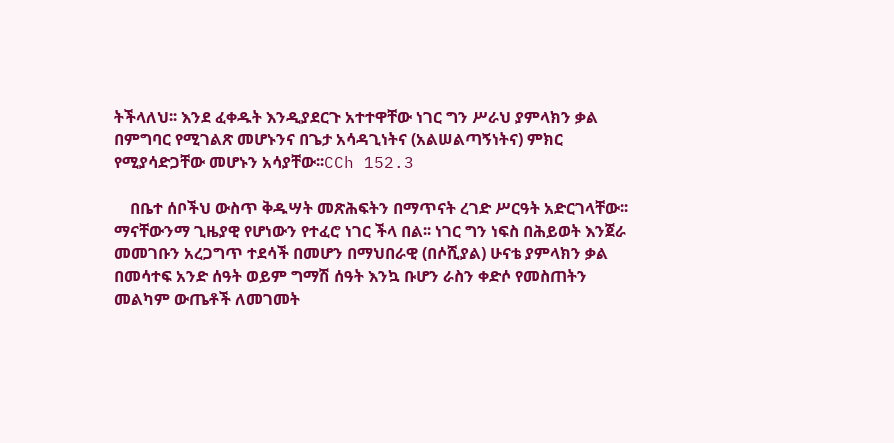ትችላለህ፡፡ እንደ ፈቀዱት እንዲያደርጉ አተተዋቸው ነገር ግን ሥራህ ያምላክን ቃል በምግባር የሚገልጽ መሆኑንና በጌታ አሳዳጊነትና (አልሠልጣኝነትና) ምክር የሚያሳድጋቸው መሆኑን አሳያቸው፡፡CCh 152.3

    በቤተ ሰቦችህ ውስጥ ቅዱሣት መጽሕፍትን በማጥናት ረገድ ሥርዓት አድርገላቸው፡፡ ማናቸውንማ ጊዜያዊ የሆነውን የተፈሮ ነገር ችላ በል፡፡ ነገር ግን ነፍስ በሕይወት እንጀራ መመገቡን አረጋግጥ ተደሳች በመሆን በማህበራዊ (በሶሺያል) ሁናቴ ያምላክን ቃል በመሳተፍ አንድ ሰዓት ወይም ግማሽ ሰዓት እንኳ ቡሆን ራስን ቀድሶ የመስጠትን መልካም ውጤቶች ለመገመት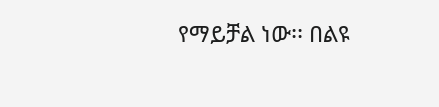የማይቻል ነው፡፡ በልዩ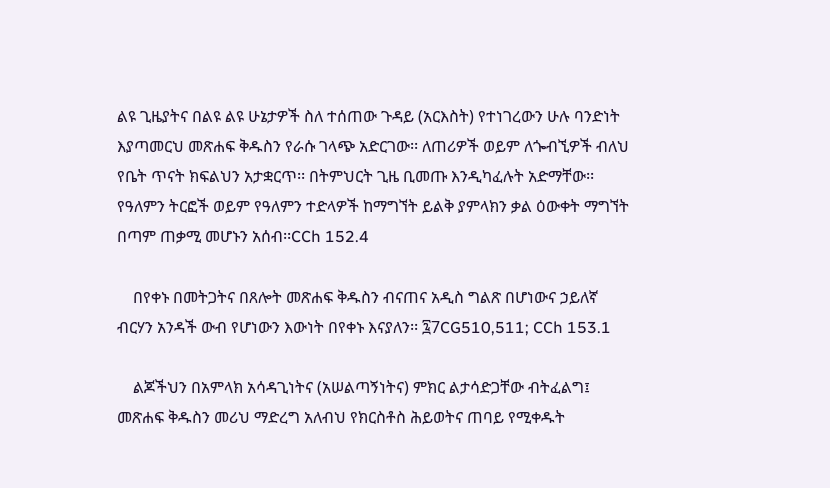ልዩ ጊዜያትና በልዩ ልዩ ሁኔታዎች ስለ ተሰጠው ጉዳይ (አርእስት) የተነገረውን ሁሉ ባንድነት እያጣመርህ መጽሐፍ ቅዱስን የራሱ ገላጭ አድርገው፡፡ ለጠሪዎች ወይም ለጐብኚዎች ብለህ የቤት ጥናት ክፍልህን አታቋርጥ፡፡ በትምህርት ጊዜ ቢመጡ እንዲካፈሉት አድማቸው፡፡ የዓለምን ትርፎች ወይም የዓለምን ተድላዎች ከማግኘት ይልቅ ያምላክን ቃል ዕውቀት ማግኘት በጣም ጠቃሚ መሆኑን አሰብ፡፡CCh 152.4

    በየቀኑ በመትጋትና በጸሎት መጽሐፍ ቅዱስን ብናጠና አዲስ ግልጽ በሆነውና ኃይለኛ ብርሃን አንዳች ውብ የሆነውን እውነት በየቀኑ እናያለን፡፡ ፯7CG510,511; CCh 153.1

    ልጆችህን በአምላክ አሳዳጊነትና (አሠልጣኝነትና) ምክር ልታሳድጋቸው ብትፈልግ፤ መጽሐፍ ቅዱስን መሪህ ማድረግ አለብህ የክርስቶስ ሕይወትና ጠባይ የሚቀዱት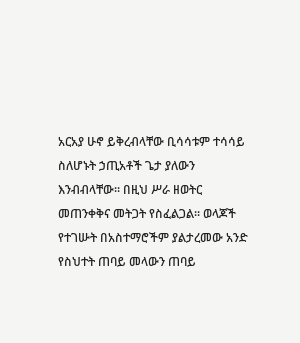አርአያ ሁኖ ይቅረብላቸው ቢሳሳቱም ተሳሳይ ስለሆኑት ኃጢአቶች ጌታ ያለውን እንብብላቸው፡፡ በዚህ ሥራ ዘወትር መጠንቀቅና መትጋት የስፈልጋል፡፡ ወላጆች የተገሡት በአስተማሮችም ያልታረመው አንድ የስህተት ጠባይ መላውን ጠባይ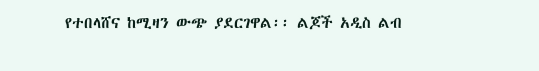የተበላሸና ከሚዛን ውጭ ያደርገዋል፡፡ ልጆች አዲስ ልብ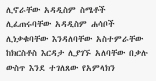ሊኖራቸው አዳዲስም ስሜቶች ሊፈጠሩባቸው አዳዲስም ሐሳቦች ሊነቃቁባቸው እንዳለባቸው አስተምራቸው ከክርስቶስ እርዳታ ሊያገኙ አለባቸው በቃሉ ውስጥ እንደ ተገለጸው የአምላክን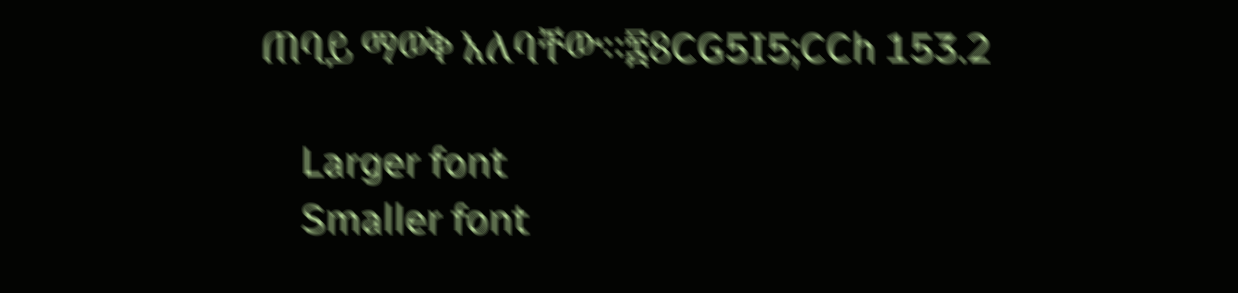ጠባይ ማወቅ አለባቸው፡፡፰8CG5I5;CCh 153.2

    Larger font
    Smaller font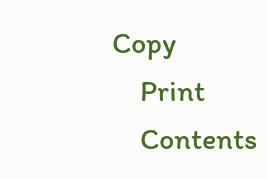Copy
    Print
    Contents